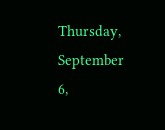Thursday, September 6,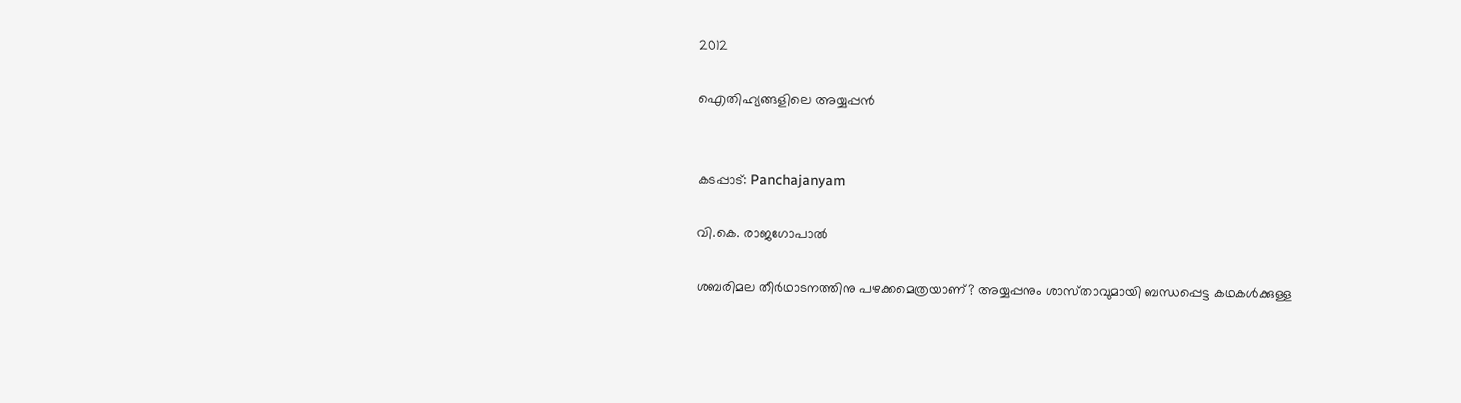2012

ഐതിഹ്യങ്ങളിലെ അയ്യപ്പന്‍


കടപ്പാട്: Panchajanyam

വി.കെ. രാജഗോപാല്‍

ശബരിമല തീര്‍ഥാടനത്തിനു പഴക്കമെത്രയാണ്‌? അയ്യപ്പനും ശാസ്‌താവുമായി ബന്ധപ്പെട്ട കഥകള്‍ക്കുള്ള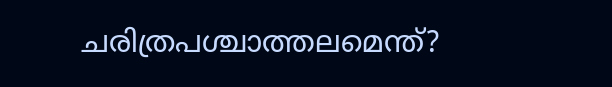ചരിത്രപശ്ചാത്തലമെന്ത്‌?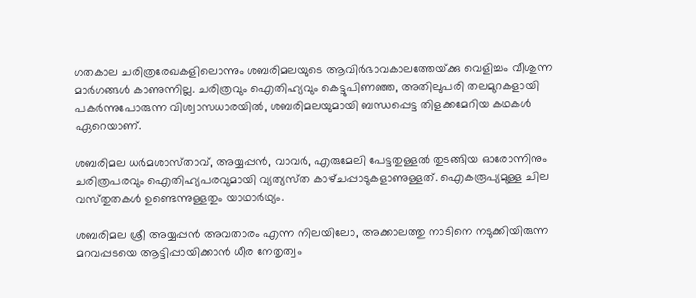ഗതകാല ചരിത്രരേഖകളിലൊന്നും ശബരിമലയുടെ ആവിര്‍ഭാവകാലത്തേയ്‌ക്കു വെളിച്ചം വീശുന്ന മാര്‍ഗങ്ങള്‍ കാണുന്നില്ല. ചരിത്രവും ഐതിഹ്യവും കെട്ടുപിണഞ്ഞ, അതിലുപരി തലമുറകളായി പകര്‍ന്നുപോരുന്ന വിശ്വാസധാരയില്‍, ശബരിമലയുമായി ബന്ധപ്പെട്ട തിളക്കമേറിയ കഥകള്‍ ഏറെയാണ്‌.

ശബരിമല ധര്‍മശാസ്‌താവ്‌, അയ്യപ്പന്‍, വാവര്‍, എരുമേലി പേട്ടതുള്ളല്‍ തുടങ്ങിയ ഓരോന്നിനും ചരിത്രപരവും ഐതിഹ്യപരവുമായി വ്യത്യസ്‌ത കാഴ്‌ചപ്പാടുകളാണുള്ളത്‌. ഐകരൂപ്യമുള്ള ചില വസ്‌തുതകള്‍ ഉണ്ടെന്നുള്ളതും യാഥാര്‍ഥ്യം.

ശബരിമല ശ്രീ അയ്യപ്പന്‍ അവതാരം എന്ന നിലയിലോ, അക്കാലത്തു നാടിനെ നടുക്കിയിരുന്ന മറവപ്പടയെ ആട്ടിപ്പായിക്കാന്‍ ധീര നേതൃത്വം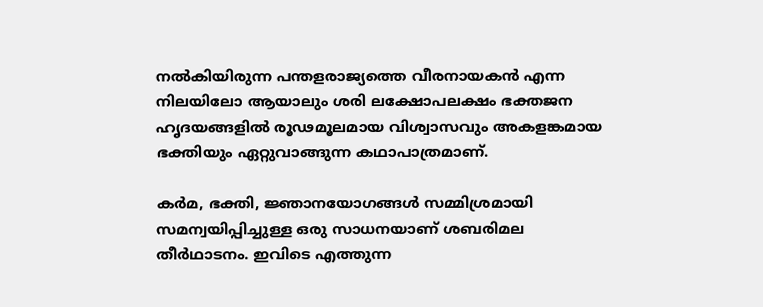നല്‍കിയിരുന്ന പന്തളരാജ്യത്തെ വീരനായകന്‍ എന്ന നിലയിലോ ആയാലും ശരി ലക്ഷോപലക്ഷം ഭക്തജന ഹൃദയങ്ങളില്‍ രൂഢമൂലമായ വിശ്വാസവും അകളങ്കമായ ഭക്തിയും ഏറ്റുവാങ്ങുന്ന കഥാപാത്രമാണ്‌.

കര്‍മ, ഭക്തി, ജ്ഞാനയോഗങ്ങള്‍ സമ്മിശ്രമായി സമന്വയിപ്പിച്ചുള്ള ഒരു സാധനയാണ്‌ ശബരിമല തീര്‍ഥാടനം. ഇവിടെ എത്തുന്ന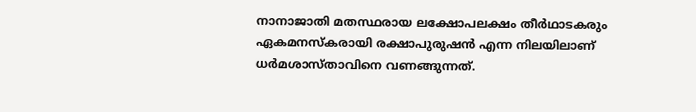നാനാജാതി മതസ്ഥരായ ലക്ഷോപലക്ഷം തീര്‍ഥാടകരും ഏകമനസ്‌കരായി രക്ഷാപുരുഷന്‍ എന്ന നിലയിലാണ്‌ ധര്‍മശാസ്‌താവിനെ വണങ്ങുന്നത്‌.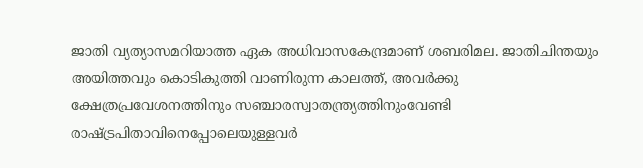ജാതി വ്യത്യാസമറിയാത്ത ഏക അധിവാസകേന്ദ്രമാണ്‌ ശബരിമല. ജാതിചിന്തയും അയിത്തവും കൊടികുത്തി വാണിരുന്ന കാലത്ത്‌, അവര്‍ക്കു ക്ഷേത്രപ്രവേശനത്തിനും സഞ്ചാരസ്വാതന്ത്ര്യത്തിനുംവേണ്ടി രാഷ്‌ട്രപിതാവിനെപ്പോലെയുള്ളവര്‍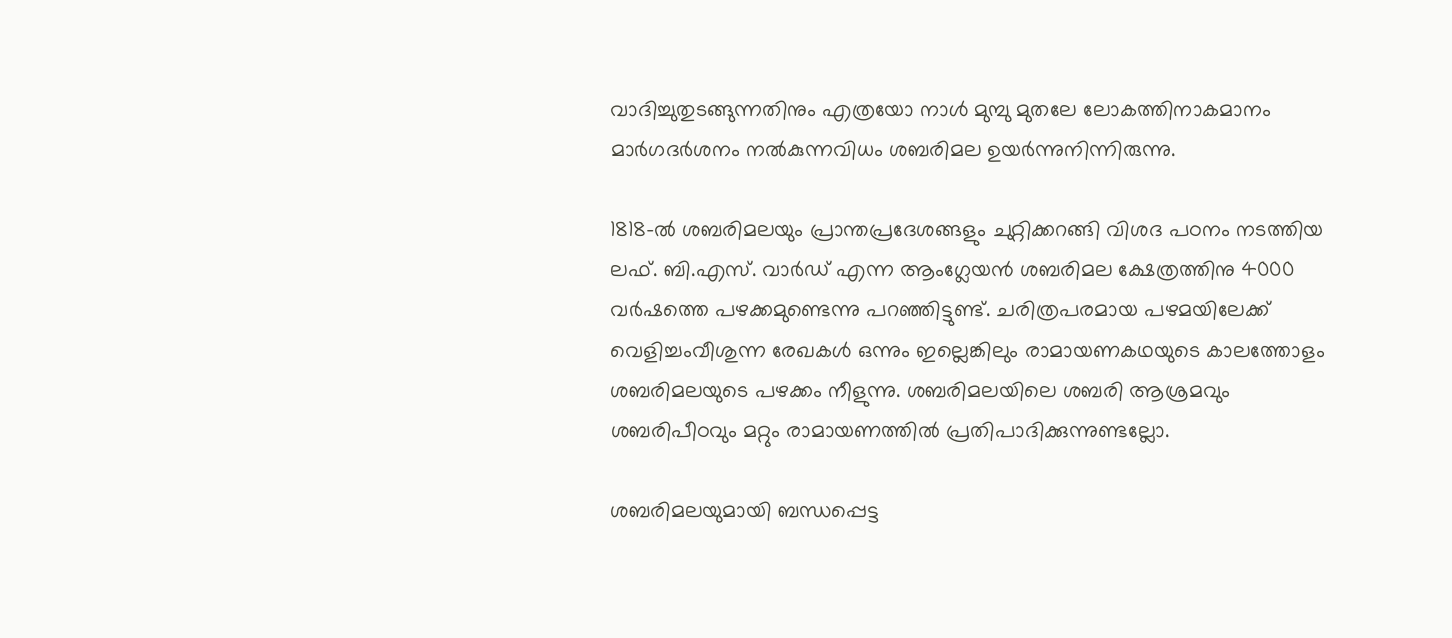വാദിച്ചുതുടങ്ങുന്നതിനും എത്രയോ നാള്‍ മുമ്പു മുതലേ ലോകത്തിനാകമാനം മാര്‍ഗദര്‍ശനം നല്‍കുന്നവിധം ശബരിമല ഉയര്‍ന്നുനിന്നിരുന്നു.

1818-ല്‍ ശബരിമലയും പ്രാന്തപ്രദേശങ്ങളും ചുറ്റിക്കറങ്ങി വിശദ പഠനം നടത്തിയ ലഫ്‌. ബി.എസ്‌. വാര്‍ഡ്‌ എന്ന ആംഗ്ലേയന്‍ ശബരിമല ക്ഷേത്രത്തിനു 4000 വര്‍ഷത്തെ പഴക്കമുണ്ടെന്നു പറഞ്ഞിട്ടുണ്ട്‌. ചരിത്രപരമായ പഴമയിലേക്ക്‌ വെളിച്ചംവീശുന്ന രേഖകള്‍ ഒന്നും ഇല്ലെങ്കിലും രാമായണകഥയുടെ കാലത്തോളം ശബരിമലയുടെ പഴക്കം നീളുന്നു. ശബരിമലയിലെ ശബരി ആശ്രമവും ശബരിപീഠവും മറ്റും രാമായണത്തില്‍ പ്രതിപാദിക്കുന്നുണ്ടല്ലോ.

ശബരിമലയുമായി ബന്ധപ്പെട്ട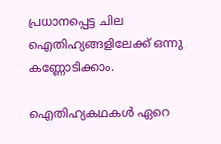പ്രധാനപ്പെട്ട ചില ഐതിഹ്യങ്ങളിലേക്ക്‌ ഒന്നു കണ്ണോടിക്കാം.

ഐതിഹ്യകഥകള്‍ ഏറെ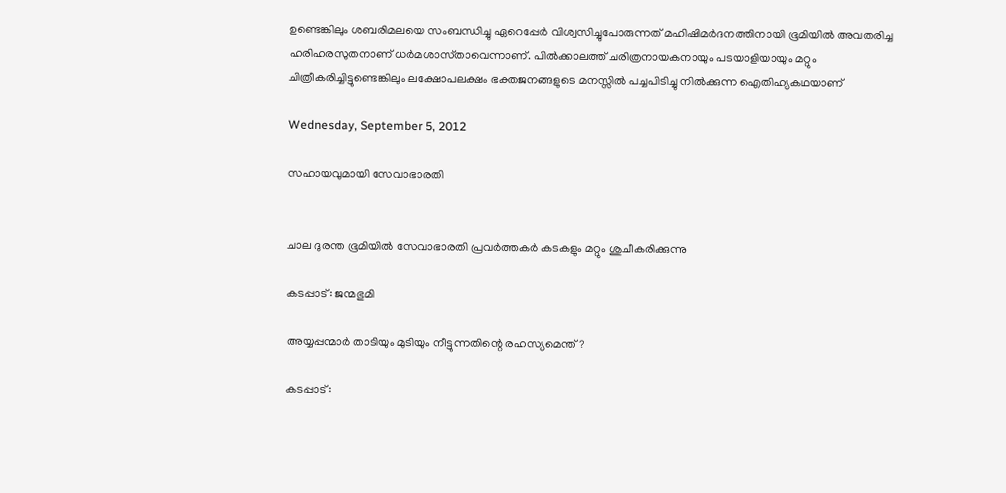ഉണ്ടെങ്കിലും ശബരിമലയെ സംബന്ധിച്ചു ഏറെപ്പേര്‍ വിശ്വസിച്ചുപോരുന്നത്‌ മഹിഷിമര്‍ദനത്തിനായി ഭൂമിയില്‍ അവതരിച്ച ഹരിഹരസുതനാണ്‌ ധര്‍മശാസ്‌താവെന്നാണ്‌. പില്‍ക്കാലത്ത്‌ ചരിത്രനായകനായും പടയാളിയായും മറ്റും ചിത്രീകരിച്ചിട്ടുണ്ടെങ്കിലും ലക്ഷോപലക്ഷം ഭക്തജനങ്ങളുടെ മനസ്സില്‍ പച്ചപിടിച്ചു നില്‍ക്കുന്ന ഐതിഹ്യകഥയാണ്‌

Wednesday, September 5, 2012

സഹായവുമായി സേവാഭാരതി


ചാല ദുരന്ത ഭൂമിയില്‍ സേവാഭാരതി പ്രവര്‍ത്തകര്‍ കടകളും മറ്റും ശുചീകരിക്കുന്നു

കടപ്പാട്: ജന്മഭുമി

അയ്യപ്പന്മാര്‍ താടിയും മുടിയും നീട്ടുന്നതിന്റെ രഹസ്യമെന്ത്?

കടപ്പാട്: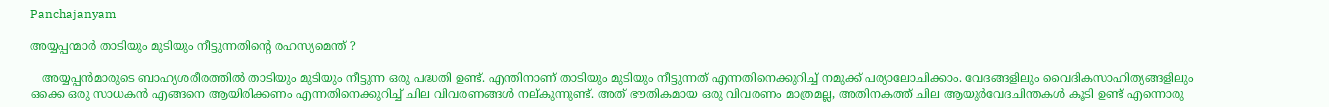Panchajanyam

അയ്യപ്പന്മാര്‍ താടിയും മുടിയും നീട്ടുന്നതിന്റെ രഹസ്യമെന്ത് ?

   അയ്യപ്പന്‍മാരുടെ ബാഹ്യശരീരത്തില്‍ താടിയും മുടിയും നീട്ടുന്ന ഒരു പദ്ധതി ഉണ്ട്. എന്തിനാണ് താടിയും മുടിയും നീട്ടുന്നത് എന്നതിനെക്കുറിച്ച് നമുക്ക് പര്യാലോചിക്കാം. വേദങ്ങളിലും വൈദികസാഹിത്യങ്ങളിലും ഒക്കെ ഒരു സാധകന്‍ എങ്ങനെ ആയിരിക്കണം എന്നതിനെക്കുറിച്ച് ചില വിവരണങ്ങള്‍ നല്കുന്നുണ്ട്. അത് ഭൗതികമായ ഒരു വിവരണം മാത്രമല്ല, അതിനകത്ത് ചില ആയുര്‍വേദചിന്തകള്‍ കൂടി ഉണ്ട് എന്നൊരു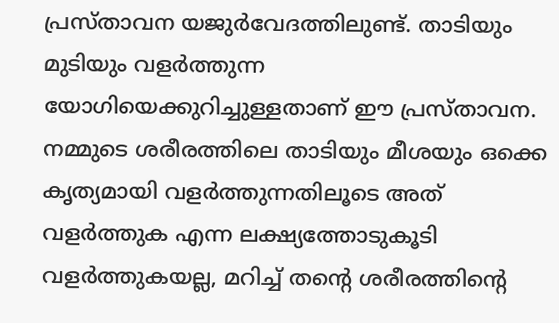പ്രസ്താവന യജുര്‍വേദത്തിലുണ്ട്. താടിയും മുടിയും വളര്‍ത്തുന്ന യോഗിയെക്കുറിച്ചുള്ളതാണ് ഈ പ്രസ്താവന. നമ്മുടെ ശരീരത്തിലെ താടിയും മീശയും ഒക്കെ കൃത്യമായി വളര്‍ത്തുന്നതിലൂടെ അത് വളര്‍ത്തുക എന്ന ലക്ഷ്യത്തോടുകൂടി വളര്‍ത്തുകയല്ല, മറിച്ച് തന്റെ ശരീരത്തിന്റെ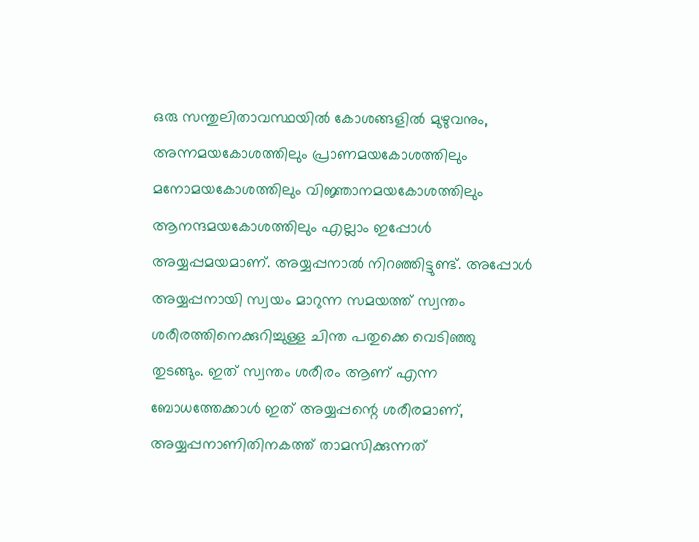ഒരു സന്തുലിതാവസ്ഥയില്‍ കോശങ്ങളില്‍ മുഴുവനും, അന്നമയകോശത്തിലും പ്രാണമയകോശത്തിലും മനോമയകോശത്തിലും വിജ്ഞാനമയകോശത്തിലും ആനന്ദമയകോശത്തിലും എല്ലാം ഇപ്പോള്‍ അയ്യപ്പമയമാണ്. അയ്യപ്പനാല്‍ നിറഞ്ഞിട്ടുണ്ട്. അപ്പോള്‍ അയ്യപ്പനായി സ്വയം മാറുന്ന സമയത്ത് സ്വന്തം ശരീരത്തിനെക്കുറിച്ചുള്ള ചിന്ത പതുക്കെ വെടിഞ്ഞു തുടങ്ങും. ഇത് സ്വന്തം ശരീരം ആണ് എന്ന ബോധത്തേക്കാള്‍ ഇത് അയ്യപ്പന്റെ ശരീരമാണ്, അയ്യപ്പനാണിതിനകത്ത് താമസിക്കുന്നത്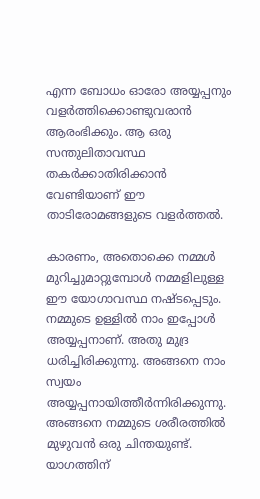എന്ന ബോധം ഓരോ അയ്യപ്പനും വളര്‍ത്തിക്കൊണ്ടുവരാന്‍ ആരംഭിക്കും. ആ ഒരു സന്തുലിതാവസ്ഥ തകര്‍ക്കാതിരിക്കാന്‍ വേണ്ടിയാണ് ഈ താടിരോമങ്ങളുടെ വളര്‍ത്തല്‍.

കാരണം, അതൊക്കെ നമ്മള്‍ മുറിച്ചുമാറ്റുമ്പോള്‍ നമ്മളിലുള്ള ഈ യോഗാവസ്ഥ നഷ്ടപ്പെടും. നമ്മുടെ ഉള്ളില്‍ നാം ഇപ്പോള്‍ അയ്യപ്പനാണ്. അതു മുദ്ര ധരിച്ചിരിക്കുന്നു. അങ്ങനെ നാം സ്വയം അയ്യപ്പനായിത്തീര്‍ന്നിരിക്കുന്നു. അങ്ങനെ നമ്മുടെ ശരീരത്തില്‍ മുഴുവന്‍ ഒരു ചിന്തയുണ്ട്. യാഗത്തിന്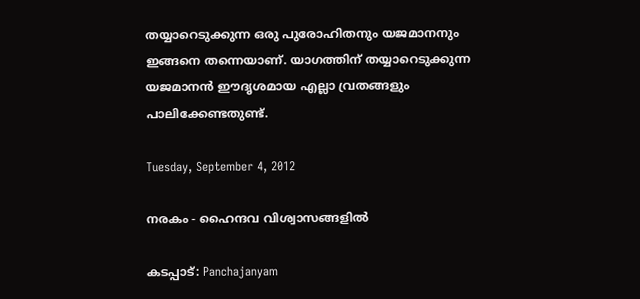തയ്യാറെടുക്കുന്ന ഒരു പുരോഹിതനും യജമാനനും ഇങ്ങനെ തന്നെയാണ്. യാഗത്തിന് തയ്യാറെടുക്കുന്ന യജമാനന്‍ ഈദൃശമായ എല്ലാ വ്രതങ്ങളും പാലിക്കേണ്ടതുണ്ട്.

Tuesday, September 4, 2012

നരകം - ഹൈന്ദവ വിശ്വാസങ്ങളില്‍

കടപ്പാട്: Panchajanyam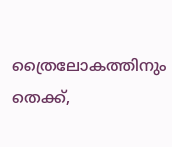ത്രൈലോകത്തിനും തെക്ക്,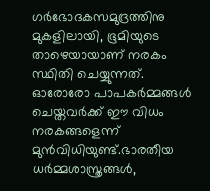ഗർഭോദകസമുദ്രത്തിനു മുകളിലായി, ഭൂമിയുടെ താഴെയായാണ് നരകം സ്ഥിതി ചെയ്യുന്നത്. ഓരോരോ പാപകർമ്മങ്ങൾ ചെയ്തവർക്ക് ഈ വിധം നരകങ്ങളെന്ന് മുൻ‌വിധിയുണ്ട്.ഭാരതീയ ധർമ്മശാസ്ത്രങ്ങൾ,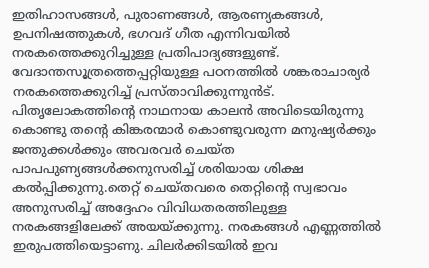ഇതിഹാസങ്ങൾ, പുരാണങ്ങൾ, ആരണ്യകങ്ങൾ, ഉപനിഷത്തുകൾ, ഭഗവദ് ഗീത എന്നിവയിൽ നരകത്തെക്കുറിച്ചുള്ള പ്രതിപാദ്യങ്ങളുണ്ട്. വേദാന്തസൂത്രത്തെപ്പറ്റിയുള്ള പഠനത്തിൽ ശങ്കരാചാര്യർ നരകത്തെക്കുറിച്ച് പ്രസ്താവിക്കുന്നുൻട്. പിതൃലോകത്തിന്റെ നാഥനായ കാലൻ അവിടെയിരുന്നു കൊണ്ടു തന്റെ കിങ്കരന്മാർ കൊണ്ടുവരുന്ന മനുഷ്യർക്കും ജന്തുക്കൾക്കും അവരവർ ചെയ്ത പാപപുണ്യങ്ങൾക്കനുസരിച്ച് ശരിയായ ശിക്ഷ കൽപ്പിക്കുന്നു.തെറ്റ് ചെയ്തവരെ തെറ്റിന്റെ സ്വഭാവം അനുസരിച്ച് അദ്ദേഹം വിവിധതരത്തിലുള്ള നരകങ്ങളിലേക്ക് അയയ്ക്കുന്നു. നരകങ്ങൾ എണ്ണത്തിൽ ഇരുപത്തിയെട്ടാണു. ചിലർക്കിടയിൽ ഇവ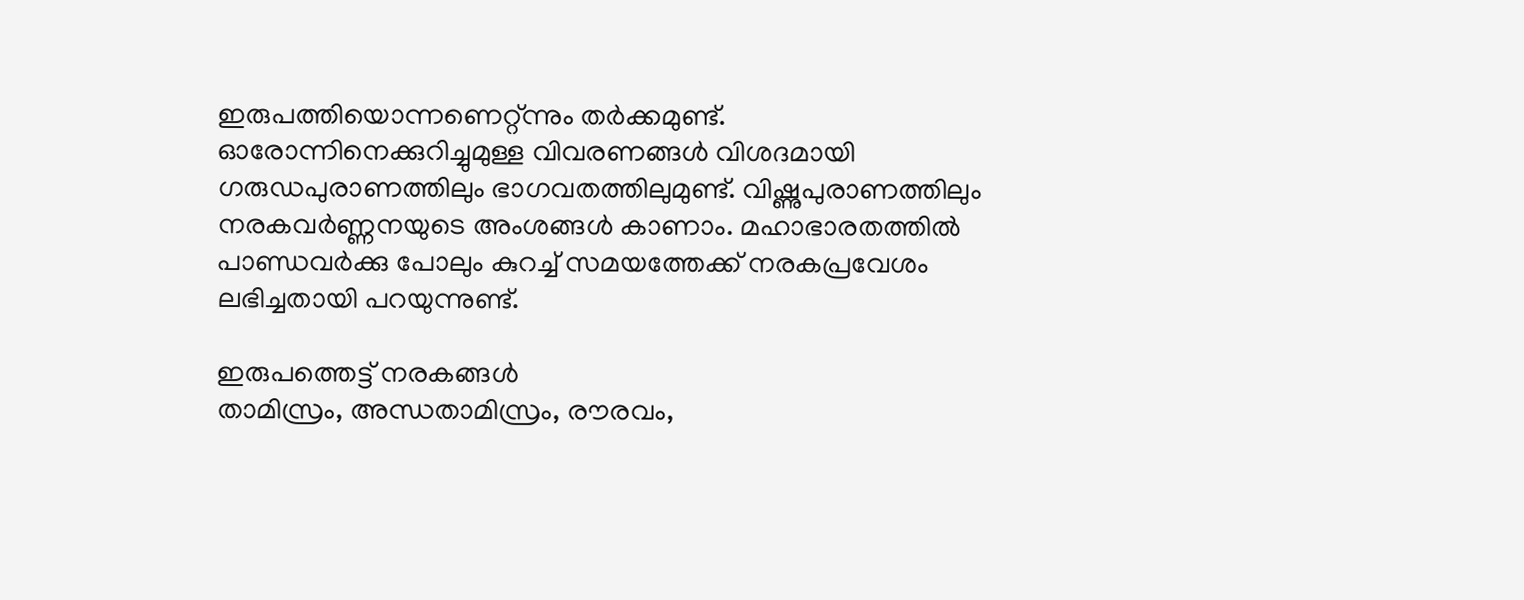ഇരുപത്തിയൊന്നണെറ്റ്ന്നും തർക്കമുണ്ട്. ഓരോന്നിനെക്കുറിച്ചുമുള്ള വിവരണങ്ങൾ വിശദമായി ഗരുഡപുരാണത്തിലും ഭാഗവതത്തിലുമുണ്ട്. വിഷ്ണുപുരാണത്തിലും നരകവർണ്ണനയുടെ അംശങ്ങൾ കാണാം. മഹാഭാരതത്തിൽ പാണ്ഡവർക്കു പോലും കുറച്ച് സമയത്തേക്ക് നരകപ്രവേശം ലഭിച്ചതായി പറയുന്നുണ്ട്.

ഇരുപത്തെട്ട് നരകങ്ങൾ
താമിസ്രം, അന്ധതാമിസ്രം, രൗരവം,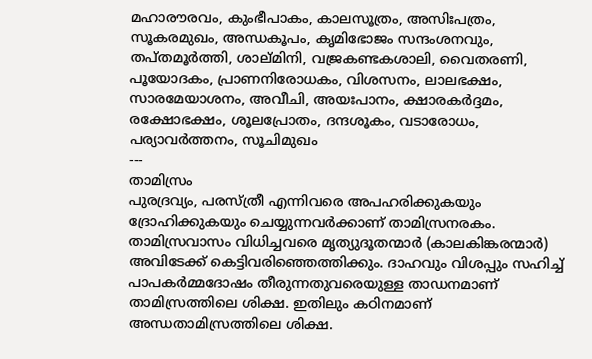മഹാരൗരവം, കുംഭീപാകം, കാലസൂത്രം, അസിഃപത്രം, സൂകരമുഖം, അന്ധകൂപം, കൃമിഭോജം സന്ദംശനവും, തപ്തമൂർത്തി, ശാല്‌മിനി, വജ്രകണ്ടകശാലി, വൈതരണി, പൂയോദകം, പ്രാണനിരോധകം, വിശസനം, ലാലഭക്ഷം, സാരമേയാശനം, അവീചി, അയഃപാനം, ക്ഷാരകർദ്ദമം, രക്ഷോഭക്ഷം, ശൂലപ്രോതം, ദന്ദശൂകം, വടാരോധം, പര്യാവർത്തനം, സൂചിമുഖം
---
താമിസ്രം
പുരദ്രവ്യം, പരസ്ത്രീ എന്നിവരെ അപഹരിക്കുകയും ദ്രോഹിക്കുകയും ചെയ്യുന്നവർക്കാണ് താമിസ്രനരകം. താമിസ്രവാസം വിധിച്ചവരെ മൃത്യുദൂതന്മാർ (കാലകിങ്കരന്മാർ) അവിടേക്ക് കെട്ടിവരിഞ്ഞെത്തിക്കും. ദാഹവും വിശപ്പും സഹിച്ച് പാപകർമ്മദോഷം തീരുന്നതുവരെയുള്ള താഡനമാണ് താമിസ്രത്തിലെ ശിക്ഷ. ഇതിലും കഠിനമാണ് അന്ധതാമിസ്രത്തിലെ ശിക്ഷ.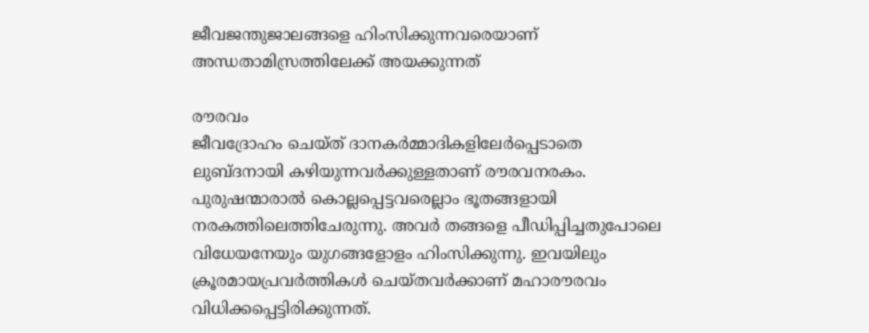ജീവജന്തുജാലങ്ങളെ ഹിംസിക്കുന്നവരെയാണ് അന്ധതാമിസ്രത്തിലേക്ക് അയക്കുന്നത്

രൗരവം
ജീവദ്രോഹം ചെയ്ത് ദാനകർമ്മാദികളിലേർപ്പെടാതെ ലുബ്ദനായി കഴിയുന്നവർക്കുള്ളതാണ് രൗരവനരകം. പുരുഷന്മാരാൽ കൊല്ലപ്പെട്ടവരെല്ലാം ഭൂതങ്ങളായി നരകത്തിലെത്തിചേരുന്നു. അവർ തങ്ങളെ പീഡിപ്പിച്ചതുപോലെ വിധേയനേയും യുഗങ്ങളോളം ഹിംസിക്കുന്നു. ഇവയിലും ക്രൂരമായപ്രവർത്തികൾ ചെയ്തവർക്കാണ് മഹാരൗരവം വിധിക്കപ്പെട്ടിരിക്കുന്നത്.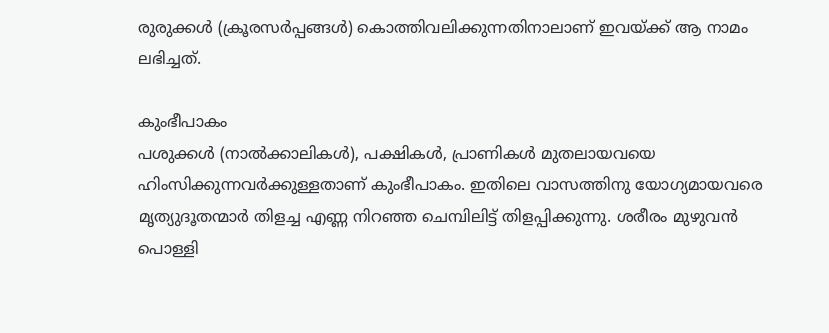രുരുക്കൾ (ക്രൂരസർപ്പങ്ങൾ) കൊത്തിവലിക്കുന്നതിനാലാണ് ഇവയ്ക്ക് ആ നാമം ലഭിച്ചത്.

കുംഭീപാകം
പശുക്കൾ (നാൽ‌ക്കാലികൾ), പക്ഷികൾ, പ്രാണികൾ മുതലായവയെ ഹിംസിക്കുന്നവർക്കുള്ളതാണ് കുംഭീപാകം. ഇതിലെ വാസത്തിനു യോഗ്യമായവരെ മൃത്യുദൂതന്മാർ തിളച്ച എണ്ണ നിറഞ്ഞ ചെമ്പിലിട്ട് തിളപ്പിക്കുന്നു. ശരീരം മുഴുവൻ പൊള്ളി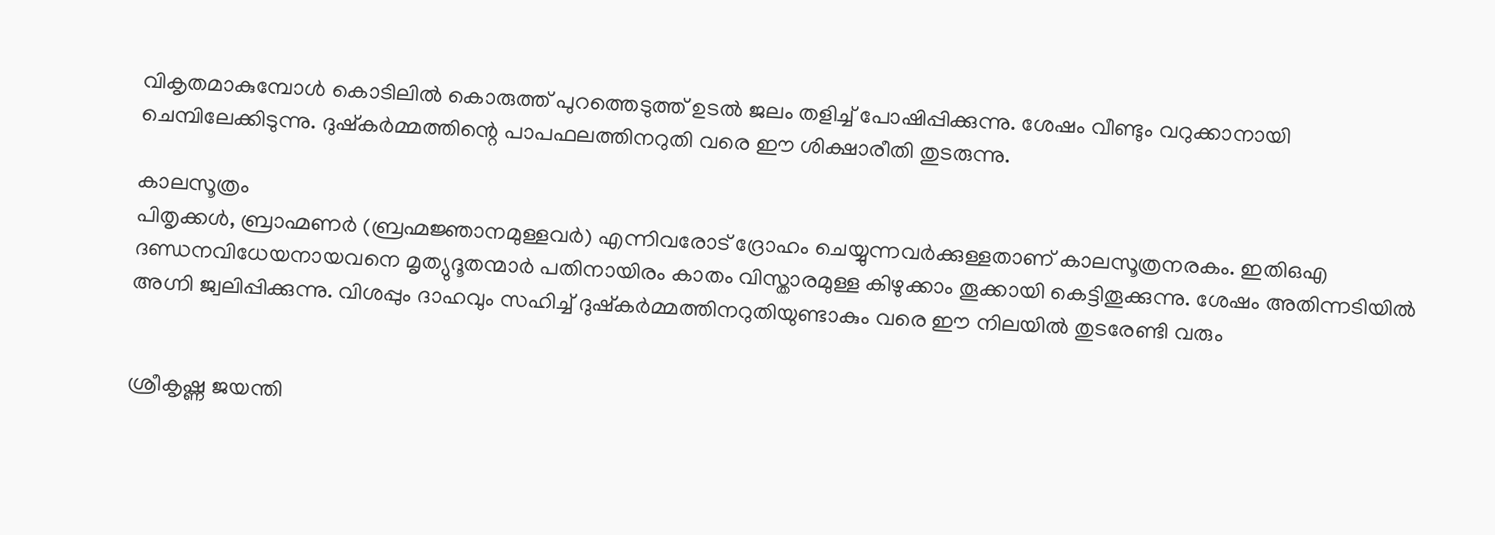വികൃതമാകുമ്പോൾ കൊടിലിൽ കൊരുത്ത് പുറത്തെടുത്ത് ഉടൽ ജലം തളിച്ച് പോഷിപ്പിക്കുന്നു. ശേഷം വീണ്ടും വറുക്കാനായി ചെമ്പിലേക്കിടുന്നു. ദുഷ്കർമ്മത്തിന്റെ പാപഫലത്തിനറുതി വരെ ഈ ശിക്ഷാരീതി തുടരുന്നു.

കാലസൂത്രം
പിതൃക്കൾ, ബ്രാഹ്മണർ (ബ്രഹ്മജ്ഞാനമുള്ളവർ) എന്നിവരോട് ദ്രോഹം ചെയ്യുന്നവർക്കുള്ളതാണ് കാലസൂത്രനരകം. ഇതിഒഎ ദണ്ഡനവിധേയനായവനെ മൃത്യുദൂതന്മാർ പതിനായിരം കാതം വിസ്താരമുള്ള കിഴുക്കാം തൂക്കായി കെട്ടിതൂക്കുന്നു. ശേഷം അതിന്നടിയിൽ അഗ്നി ജ്വലിപ്പിക്കുന്നു. വിശപ്പും ദാഹവും സഹിച്ച് ദുഷ്കർമ്മത്തിനറുതിയുണ്ടാകും വരെ ഈ നിലയിൽ തുടരേണ്ടി വരും


ശ്രീകൃഷ്ണ ജയന്തി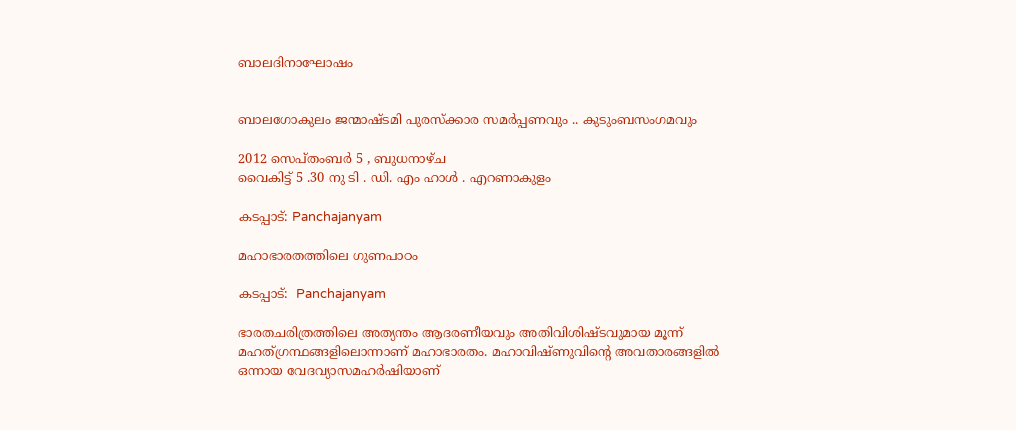ബാലദിനാഘോഷം


ബാലഗോകുലം ജന്മാഷ്ടമി പുരസ്ക്കാര സമര്‍പ്പണവും .. കുടുംബസംഗമവും

2012 സെപ്തംബര്‍ 5 , ബുധനാഴ്ച
വൈകിട്ട് 5 .30 നു ടി . ഡി. എം ഹാള്‍ . എറണാകുളം

കടപ്പാട്: Panchajanyam

മഹാഭാരതത്തിലെ ഗുണപാഠം

കടപ്പാട്:  Panchajanyam

ഭാരതചരിത്രത്തിലെ അത്യന്തം ആദരണീയവും അതിവിശിഷ്ടവുമായ മൂന്ന് മഹത്ഗ്രന്ഥങ്ങളിലൊന്നാണ് മഹാഭാരതം. മഹാവിഷ്ണുവിന്റെ അവതാരങ്ങളില്‍ ഒന്നായ വേദവ്യാസമഹര്‍ഷിയാണ്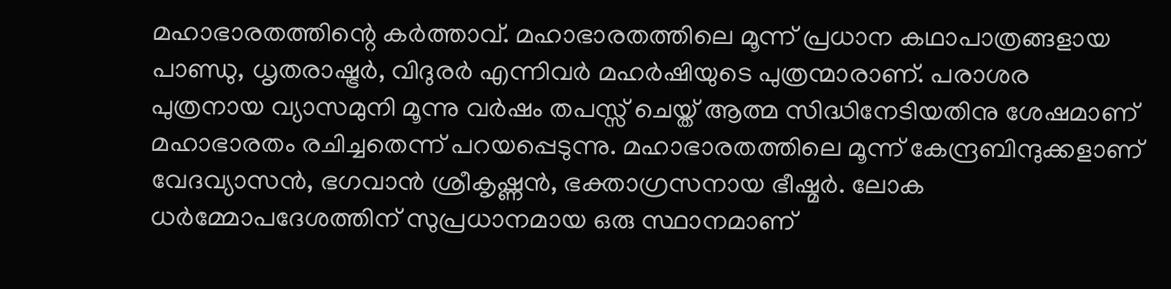മഹാഭാരതത്തിന്റെ കര്‍ത്താവ്. മഹാഭാരതത്തിലെ മൂന്ന് പ്രധാന കഥാപാത്രങ്ങളായ പാണ്ഡു, ധൃതരാഷ്ട്രര്‍, വിദുരര്‍ എന്നിവര്‍ മഹര്‍ഷിയുടെ പുത്രന്മാരാണ്. പരാശര പുത്രനായ വ്യാസമുനി മൂന്നു വര്‍ഷം തപസ്സ് ചെയ്ത് ആത്മ സിദ്ധിനേടിയതിനു ശേഷമാണ് മഹാഭാരതം രചിച്ചതെന്ന് പറയപ്പെടുന്നു. മഹാഭാരതത്തിലെ മൂന്ന് കേന്ദ്രബിന്ദുക്കളാണ് വേദവ്യാസന്‍, ഭഗവാന്‍ ശ്രീകൃഷ്ണന്‍, ഭക്താഗ്രസനായ ഭീഷ്മര്‍. ലോക ധര്‍മ്മോപദേശത്തിന് സുപ്രധാനമായ ഒരു സ്ഥാനമാണ്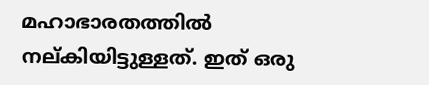മഹാഭാരതത്തില്‍ നല്കിയിട്ടുള്ളത്. ഇത് ഒരു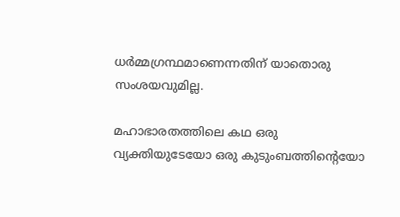ധര്‍മ്മഗ്രന്ഥമാണെന്നതിന് യാതൊരു സംശയവുമില്ല.

മഹാഭാരതത്തിലെ കഥ ഒരു വ്യക്തിയുടേയോ ഒരു കുടുംബത്തിന്റെയോ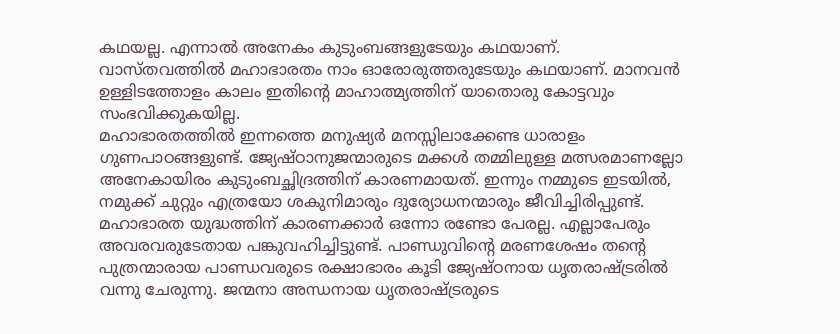കഥയല്ല. എന്നാല്‍ അനേകം കുടുംബങ്ങളുടേയും കഥയാണ്. വാസ്തവത്തില്‍ മഹാഭാരതം നാം ഓരോരുത്തരുടേയും കഥയാണ്. മാനവന്‍ ഉള്ളിടത്തോളം കാലം ഇതിന്റെ മാഹാത്മ്യത്തിന് യാതൊരു കോട്ടവും സംഭവിക്കുകയില്ല.
മഹാഭാരതത്തില്‍ ഇന്നത്തെ മനുഷ്യര്‍ മനസ്സിലാക്കേണ്ട ധാരാളം ഗുണപാഠങ്ങളുണ്ട്. ജ്യേഷ്ഠാനുജന്മാരുടെ മക്കള്‍ തമ്മിലുള്ള മത്സരമാണല്ലോ അനേകായിരം കുടുംബച്ഛിദ്രത്തിന് കാരണമായത്. ഇന്നും നമ്മുടെ ഇടയില്‍, നമുക്ക് ചുറ്റും എത്രയോ ശകുനിമാരും ദുര്യോധനന്മാരും ജീവിച്ചിരിപ്പുണ്ട്. മഹാഭാരത യുദ്ധത്തിന് കാരണക്കാര്‍ ഒന്നോ രണ്ടോ പേരല്ല. എല്ലാപേരും അവരവരുടേതായ പങ്കുവഹിച്ചിട്ടുണ്ട്. പാണ്ഡുവിന്റെ മരണശേഷം തന്റെ പുത്രന്മാരായ പാണ്ഡവരുടെ രക്ഷാഭാരം കൂടി ജ്യേഷ്ഠനായ ധൃതരാഷ്ട്രരില്‍ വന്നു ചേരുന്നു. ജന്മനാ അന്ധനായ ധൃതരാഷ്ട്രരുടെ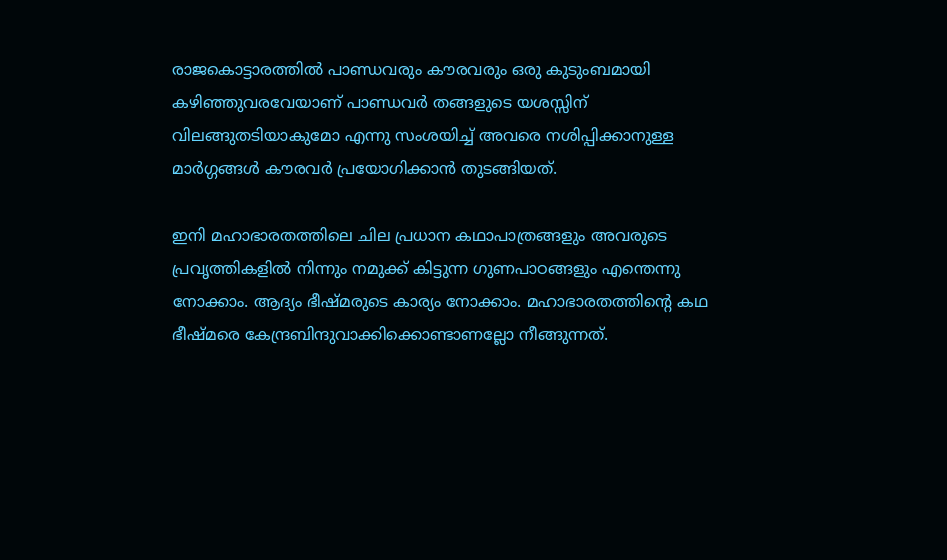രാജകൊട്ടാരത്തില്‍ പാണ്ഡവരും കൗരവരും ഒരു കുടുംബമായി കഴിഞ്ഞുവരവേയാണ് പാണ്ഡവര്‍ തങ്ങളുടെ യശസ്സിന് വിലങ്ങുതടിയാകുമോ എന്നു സംശയിച്ച് അവരെ നശിപ്പിക്കാനുള്ള മാര്‍ഗ്ഗങ്ങള്‍ കൗരവര്‍ പ്രയോഗിക്കാന്‍ തുടങ്ങിയത്.

ഇനി മഹാഭാരതത്തിലെ ചില പ്രധാന കഥാപാത്രങ്ങളും അവരുടെ പ്രവൃത്തികളില്‍ നിന്നും നമുക്ക് കിട്ടുന്ന ഗുണപാഠങ്ങളും എന്തെന്നു നോക്കാം. ആദ്യം ഭീഷ്മരുടെ കാര്യം നോക്കാം. മഹാഭാരതത്തിന്റെ കഥ ഭീഷ്മരെ കേന്ദ്രബിന്ദുവാക്കിക്കൊണ്ടാണല്ലോ നീങ്ങുന്നത്.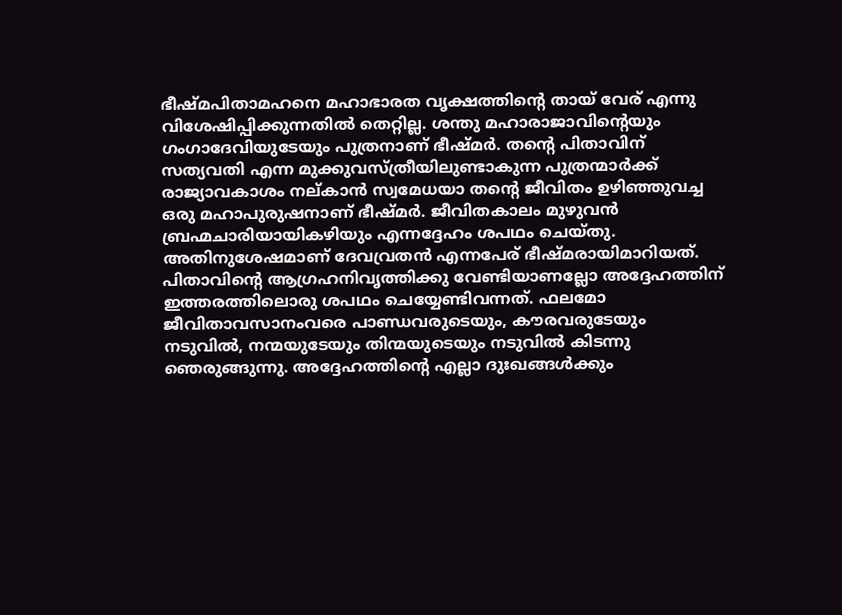ഭീഷ്മപിതാമഹനെ മഹാഭാരത വൃക്ഷത്തിന്റെ തായ് വേര് എന്നു വിശേഷിപ്പിക്കുന്നതില്‍ തെറ്റില്ല. ശന്തു മഹാരാജാവിന്റെയും ഗംഗാദേവിയുടേയും പുത്രനാണ് ഭീഷ്മര്‍. തന്റെ പിതാവിന് സത്യവതി എന്ന മുക്കുവസ്ത്രീയിലുണ്ടാകുന്ന പുത്രന്മാര്‍ക്ക് രാജ്യാവകാശം നല്കാന്‍ സ്വമേധയാ തന്റെ ജീവിതം ഉഴിഞ്ഞുവച്ച ഒരു മഹാപുരുഷനാണ് ഭീഷ്മര്‍. ജീവിതകാലം മുഴുവന്‍ ബ്രഹ്മചാരിയായികഴിയും എന്നദ്ദേഹം ശപഥം ചെയ്തു. അതിനുശേഷമാണ് ദേവവ്രതന്‍ എന്നപേര് ഭീഷ്മരായിമാറിയത്. പിതാവിന്റെ ആഗ്രഹനിവൃത്തിക്കു വേണ്ടിയാണല്ലോ അദ്ദേഹത്തിന് ഇത്തരത്തിലൊരു ശപഥം ചെയ്യേണ്ടിവന്നത്. ഫലമോ ജീവിതാവസാനംവരെ പാണ്ഡവരുടെയും, കൗരവരുടേയും നടുവില്‍, നന്മയുടേയും തിന്മയുടെയും നടുവില്‍ കിടന്നു ഞെരുങ്ങുന്നു. അദ്ദേഹത്തിന്റെ എല്ലാ ദുഃഖങ്ങള്‍ക്കും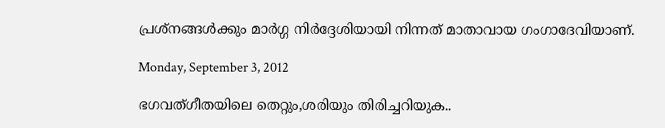പ്രശ്‌നങ്ങള്‍ക്കും മാര്‍ഗ്ഗ നിര്‍ദ്ദേശിയായി നിന്നത് മാതാവായ ഗംഗാദേവിയാണ്.

Monday, September 3, 2012

ഭഗവത്ഗീതയിലെ തെറ്റും,ശരിയും തിരിച്ചറിയുക..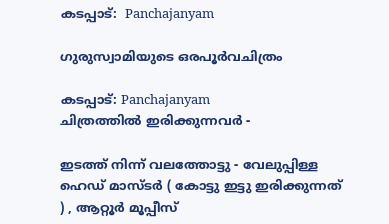കടപ്പാട്:  Panchajanyam

ഗുരുസ്വാമിയുടെ ഒരപൂര്‍വചിത്രം

കടപ്പാട്: Panchajanyam
ചിത്രത്തില്‍ ഇരിക്കുന്നവര്‍ -

ഇടത്ത് നിന്ന് വലത്തോട്ടു - വേലുപ്പിള്ള ഹെഡ്‌ മാസ്ടര്‍ ( കോട്ടു ഇട്ടു ഇരിക്കുന്നത് ) , ആറ്റൂര്‍ മൂപ്പീസ്‌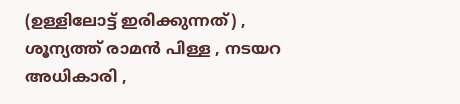(ഉള്ളിലോട്ട് ഇരിക്കുന്നത്) , ശൂന്യത്ത്‌ രാമന്‍ പിള്ള , നടയറ അധികാരി ,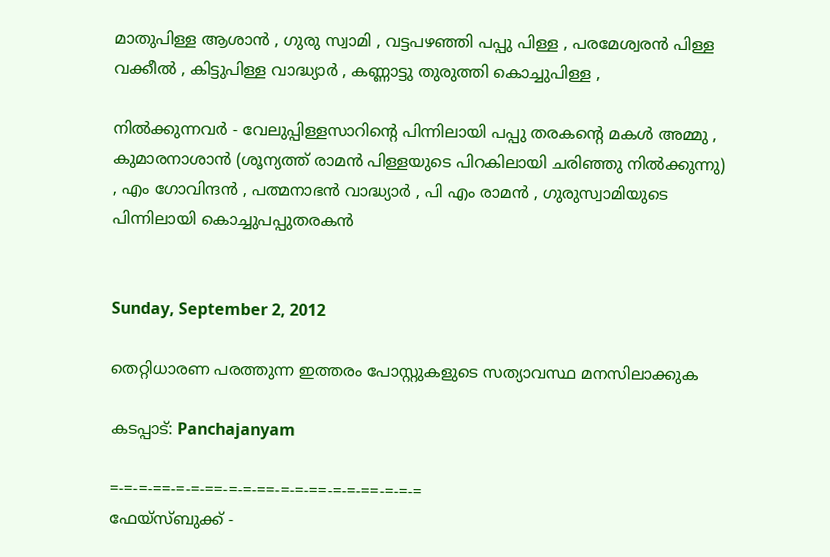മാതുപിള്ള ആശാന്‍ , ഗുരു സ്വാമി , വട്ടപഴഞ്ഞി പപ്പു പിള്ള , പരമേശ്വരന്‍ പിള്ള വക്കീല്‍ , കിട്ടുപിള്ള വാദ്ധ്യാര്‍ , കണ്ണാട്ടു തുരുത്തി കൊച്ചുപിള്ള ,

നില്‍ക്കുന്നവര്‍ - വേലുപ്പിള്ളസാറിന്റെ പിന്നിലായി പപ്പു തരകന്റെ മകള്‍ അമ്മു , കുമാരനാശാന്‍ (ശൂന്യത്ത് രാമന്‍ പിള്ളയുടെ പിറകിലായി ചരിഞ്ഞു നില്‍ക്കുന്നു) , എം ഗോവിന്ദന്‍ , പത്മനാഭന്‍ വാദ്ധ്യാര്‍ , പി എം രാമന്‍ , ഗുരുസ്വാമിയുടെ പിന്നിലായി കൊച്ചുപപ്പുതരകന്‍


Sunday, September 2, 2012

തെറ്റിധാരണ പരത്തുന്ന ഇത്തരം പോസ്റ്റുകളുടെ സത്യാവസ്ഥ മനസിലാക്കുക

കടപ്പാട്: Panchajanyam

=-=-=-==-=-=-==-=-=-==-=-=-==-=-=-==-=-=-=
ഫേയ്സ്ബുക്ക് -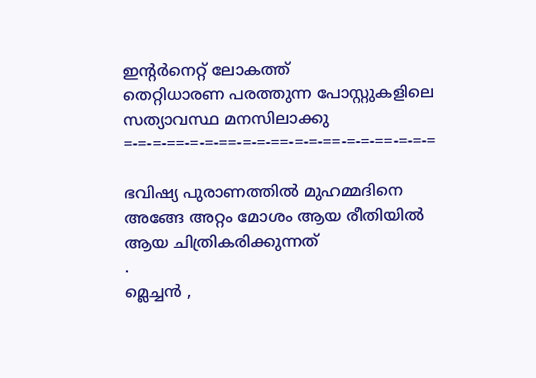ഇന്റര്‍നെറ്റ്‌ ലോകത്ത്
തെറ്റിധാരണ പരത്തുന്ന പോസ്റ്റുകളിലെ സത്യാവസ്ഥ മനസിലാക്കു
=-=-=-==-=-=-==-=-=-==-=-=-==-=-=-==-=-=-=

ഭവിഷ്യ പുരാണത്തില്‍ മുഹമ്മദിനെ അങ്ങേ അറ്റം മോശം ആയ രീതിയില്‍ ആയ ചിത്രികരിക്കുന്നത്
.
മ്ലെച്ചന്‍ ,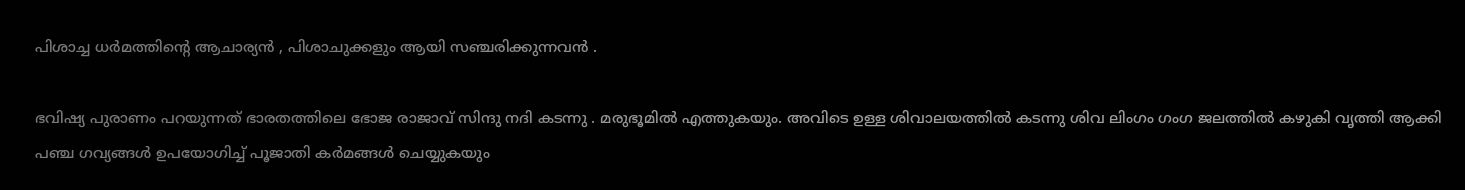പിശാച്ച ധര്‍മത്തിന്റെ ആചാര്യന്‍ , പിശാചുക്കളും ആയി സഞ്ചരിക്കുന്നവന്‍ .

ഭവിഷ്യ പുരാണം പറയുന്നത് ഭാരതത്തിലെ ഭോജ രാജാവ് സിന്ദു നദി കടന്നു . മരുഭൂമില്‍ എത്തുകയും. അവിടെ ഉള്ള ശിവാലയത്തില്‍ കടന്നു ശിവ ലിംഗം ഗംഗ ജലത്തില്‍ കഴുകി വൃത്തി ആക്കി പഞ്ച ഗവ്യങ്ങള്‍ ഉപയോഗിച്ച് പൂജാതി കര്‍മങ്ങള്‍ ചെയ്യുകയും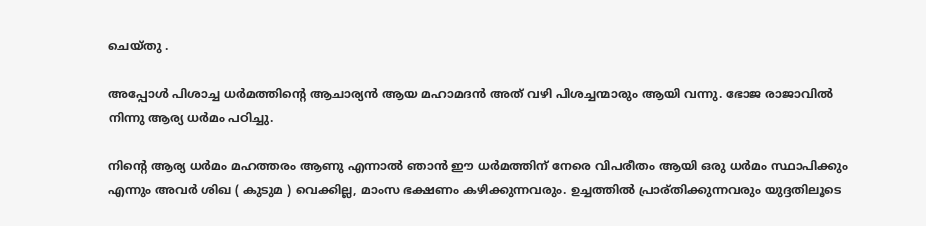ചെയ്തു .

അപ്പോള്‍ പിശാച്ച ധര്‍മത്തിന്റെ ആചാര്യന്‍ ആയ മഹാമദന്‍ അത് വഴി പിശച്ചന്മാരും ആയി വന്നു. ഭോജ രാജാവില്‍ നിന്നു ആര്യ ധര്‍മം പഠിച്ചു.

നിന്റെ ആര്യ ധര്‍മം മഹത്തരം ആണു എന്നാല്‍ ഞാന്‍ ഈ ധര്‍മത്തിന് നേരെ വിപരീതം ആയി ഒരു ധര്‍മം സ്ഥാപിക്കും എന്നും അവര്‍ ശിഖ ( കുടുമ ) വെക്കില്ല, മാംസ ഭക്ഷണം കഴിക്കുന്നവരും. ഉച്ചത്തില്‍ പ്രാര്തിക്കുന്നവരും യുദ്ദതിലൂടെ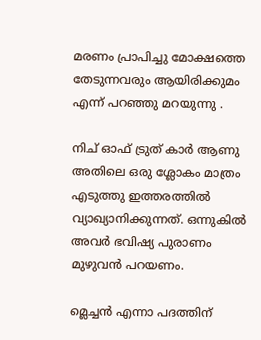മരണം പ്രാപിച്ചു മോക്ഷത്തെ തേടുന്നവരും ആയിരിക്കുമം എന്ന് പറഞ്ഞു മറയുന്നു .

നിച് ഓഫ് ട്രുത് കാര്‍ ആണു അതിലെ ഒരു ശ്ലോകം മാത്രം എടുത്തു ഇത്തരത്തില്‍ വ്യാഖ്യാനിക്കുന്നത്. ഒന്നുകില്‍ അവര്‍ ഭവിഷ്യ പുരാണം മുഴുവന്‍ പറയണം.

മ്ലെച്ചന്‍ എന്നാ പദത്തിന്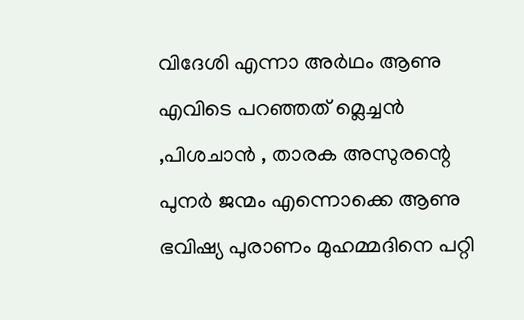വിദേശി എന്നാ അര്‍ഥം ആണു എവിടെ പറഞ്ഞത് മ്ലെച്ചന്‍ ,പിശചാന്‍ , താരക അസുരന്റെ പുനര്‍ ജന്മം എന്നൊക്കെ ആണു ഭവിഷ്യ പുരാണം മുഹമ്മദിനെ പറ്റി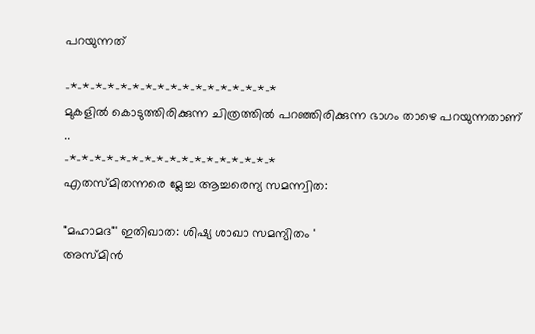പറയുന്നത്

-*-*-*-*-*-*-*-*-*-*-*-*-*-*-*-*-*
മുകളില്‍ കൊടുത്തിരിക്കുന്ന ചിത്രത്തില്‍ പറഞ്ഞിരിക്കുന്ന ഭാഗം താഴെ പറയുന്നതാണ് ..
-*-*-*-*-*-*-*-*-*-*-*-*-*-*-*-*-*
എതസ്മിതന്നരെ മ്ലേച്ച ആച്ചരെന്യ സമന്ന്വിത:

"മഹാമദ"' ഇതിഖാത: ശിഷ്യ ശാഖാ സമന്യിതം '
അസ്മിന്‍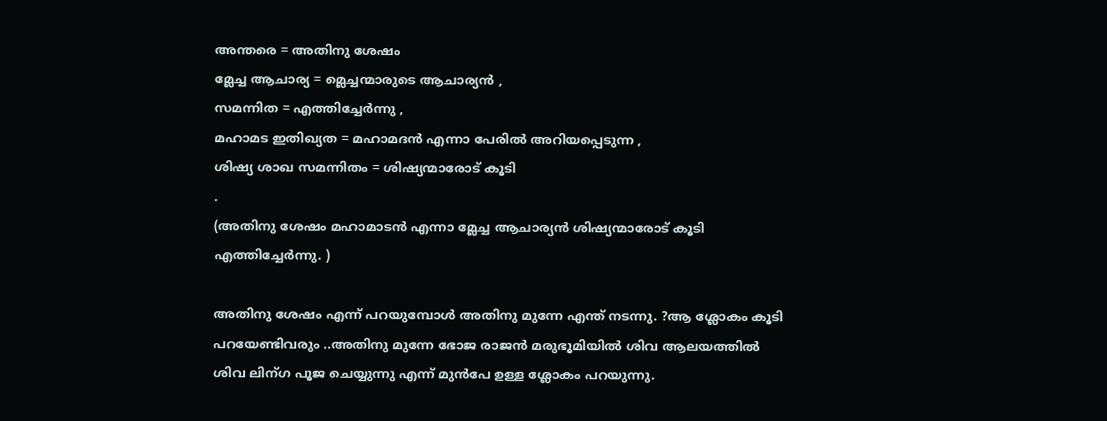അന്തരെ = അതിനു ശേഷം
മ്ലേച്ച ആചാര്യ = മ്ലെച്ചന്മാരുടെ ആചാര്യന്‍ ,
സമന്നിത = എത്തിച്ചേര്‍ന്നു ,
മഹാമട ഇതിഖ്യത = മഹാമദന്‍ എന്നാ പേരില്‍ അറിയപ്പെടുന്ന ,
ശിഷ്യ ശാഖ സമന്നിതം = ശിഷ്യന്മാരോട് കൂടി
.
(അതിനു ശേഷം മഹാമാടന്‍ എന്നാ മ്ലേച്ച ആചാര്യന്‍ ശിഷ്യന്മാരോട് കൂടി എത്തിച്ചേര്‍ന്നു. )

അതിനു ശേഷം എന്ന് പറയുമ്പോള്‍ അതിനു മുന്നേ എന്ത് നടന്നു. ?ആ ശ്ലോകം കൂടി പറയേണ്ടിവരും ..അതിനു മുന്നേ ഭോജ രാജന്‍ മരുഭൂമിയില്‍ ശിവ ആലയത്തില്‍ ശിവ ലിന്ഗ പൂജ ചെയ്യുന്നു എന്ന് മുന്‍പേ ഉള്ള ശ്ലോകം പറയുന്നു.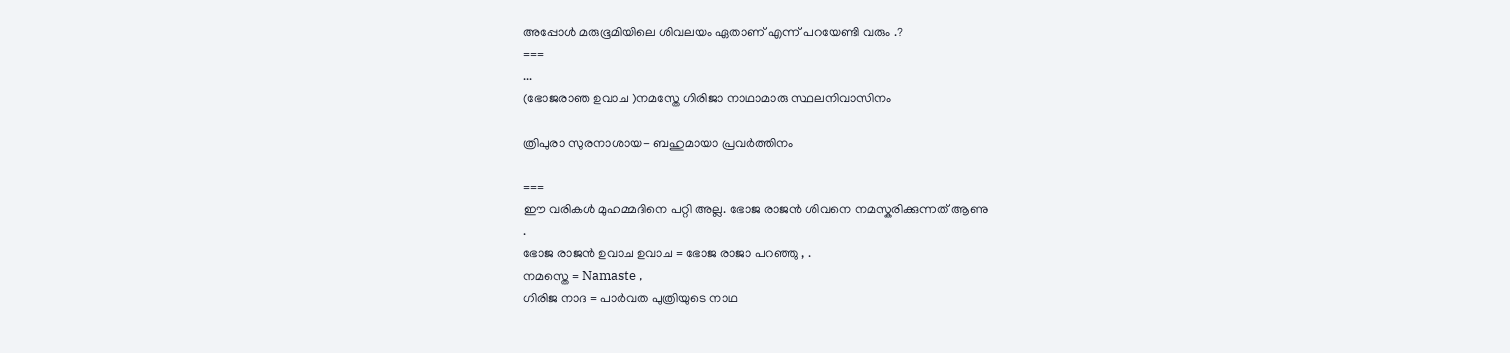അപ്പോള്‍ മരുഭൂമിയിലെ ശിവലയം ഏതാണ് എന്ന് പറയേണ്ടി വരും .?
===
...
(ഭോജരാഞ ഉവാച )നമസ്തേ ഗിരിജാ നാഥാമാരു സ്ഥലനിവാസിനം

ത്രിപുരാ സുരനാശായ- ബഹുമായാ പ്രവര്‍ത്തിനം

===
ഈ വരികള്‍ മുഹമ്മദിനെ പറ്റി അല്ല. ഭോജ രാജന്‍ ശിവനെ നമസ്കരിക്കുന്നത് ആണു
.
ഭോജ രാജന്‍ ഉവാച ഉവാച = ഭോജ രാജാ പറഞ്ഞു , .
നമസ്തെ = Namaste ,
ഗിരിജ നാദ = പാര്‍വത പുത്രിയുടെ നാഥ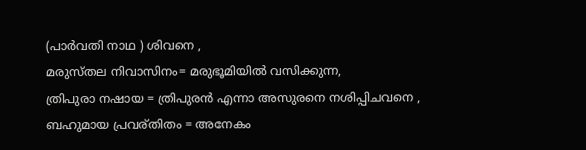(പാര്‍വതി നാഥ ) ശിവനെ ,
മരുസ്തല നിവാസിനം= മരുഭൂമിയില്‍ വസിക്കുന്ന,
ത്രിപുരാ നഷായ = ത്രിപുരന്‍ എന്നാ അസുരനെ നശിപ്പിചവനെ ,
ബഹുമായ പ്രവര്തിതം = അനേകം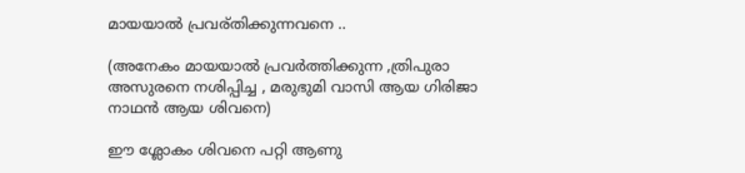മായയാല്‍ പ്രവര്തിക്കുന്നവനെ ..

(അനേകം മായയാല്‍ പ്രവര്‍ത്തിക്കുന്ന ,ത്രിപുരാ അസുരനെ നശിപ്പിച്ച , മരുഭുമി വാസി ആയ ഗിരിജാ നാഥന്‍ ആയ ശിവനെ)

ഈ ശ്ലോകം ശിവനെ പറ്റി ആണു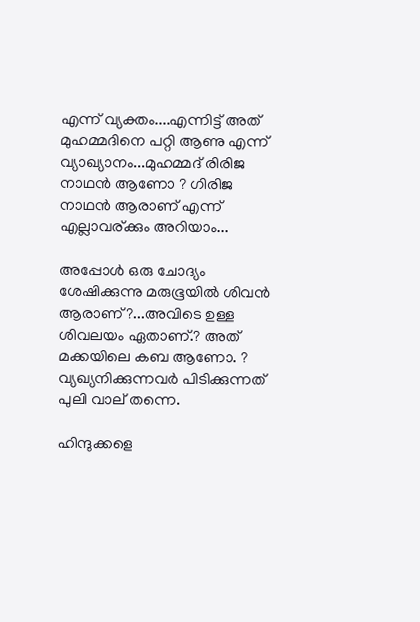എന്ന് വ്യക്തം....എന്നിട്ട് അത് മുഹമ്മദിനെ പറ്റി ആണു എന്ന് വ്യാഖ്യാനം...മുഹമ്മദ്‌ രിരിജ നാഥന്‍ ആണോ ? ഗിരിജ നാഥന്‍ ആരാണ് എന്ന് എല്ലാവര്ക്കും അറിയാം...

അപ്പോള്‍ ഒരു ചോദ്യം ശേഷിക്കുന്നു മരുഭൂയില്‍ ശിവന്‍ ആരാണ്?...അവിടെ ഉള്ള ശിവലയം ഏതാണ്.? അത് മക്കയിലെ കബ ആണോ. ? വ്യഖ്യനിക്കുന്നവര്‍ പിടിക്കുന്നത്‌ പുലി വാല് തന്നെ.

ഹിന്ദുക്കളെ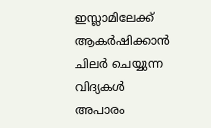ഇസ്ലാമിലേക്ക് ആകര്‍ഷിക്കാന്‍ ചിലര്‍ ചെയ്യുന്ന വിദ്യകള്‍ അപാരം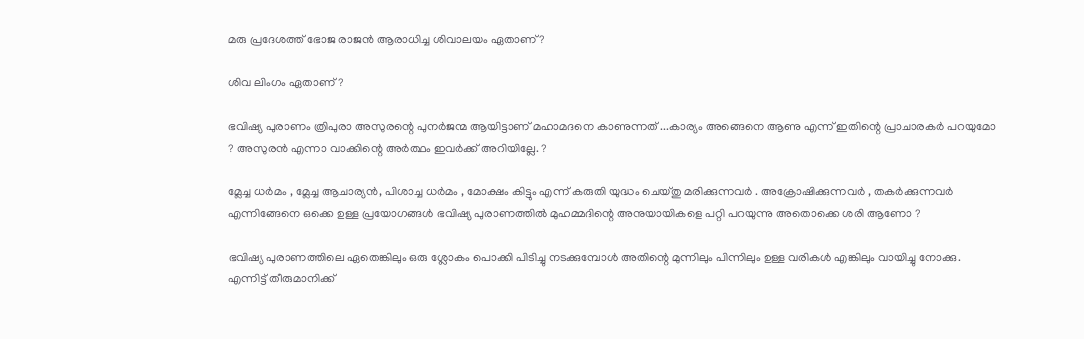മരു പ്രദേശത്ത് ഭോജ രാജന്‍ ആരാധിച്ച ശിവാലയം ഏതാണ് ?

ശിവ ലിംഗം ഏതാണ് ?

ഭവിഷ്യ പുരാണം ത്രിപുരാ അസുരന്റെ പുനര്‍ജന്മ ആയിട്ടാണ് മഹാമദനെ കാണുന്നത് ...കാര്യം അങ്ങെനെ ആണു എന്ന് ഇതിന്റെ പ്രാചാരകര്‍ പറയുമോ ? അസുരന്‍ എന്നാ വാക്കിന്റെ അര്‍ത്ഥം ഇവര്‍ക്ക് അറിയില്ലേ. ?

മ്ലേച്ച ധര്‍മം , മ്ലേച്ച ആചാര്യന്‍, പിശാച്ച ധര്‍മം , മോക്ഷം കിട്ടും എന്ന് കരുതി യുദ്ധം ചെയ്തു മരിക്കുന്നവര്‍ . അക്രോഷിക്കുന്നവര്‍ , തകര്‍ക്കുന്നവര്‍ എന്നിങ്ങേനെ ഒക്കെ ഉള്ള പ്രയോഗങ്ങള്‍ ഭവിഷ്യ പുരാണത്തില്‍ മുഹമ്മദിന്റെ അനുയായികളെ പറ്റി പറയുന്നു അതൊക്കെ ശരി ആണോ ?

ഭവിഷ്യ പുരാണത്തിലെ ഏതെങ്കിലും ഒരു ശ്ലോകം പൊക്കി പിടിച്ചു നടക്കുമ്പോള്‍ അതിന്റെ മുന്നിലും പിന്നിലും ഉള്ള വരികള്‍ എങ്കിലും വായിച്ചു നോക്കു. എന്നിട്ട് തീരുമാനിക്ക്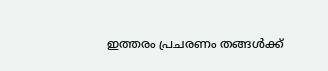ഇത്തരം പ്രചരണം തങ്ങള്‍ക്ക്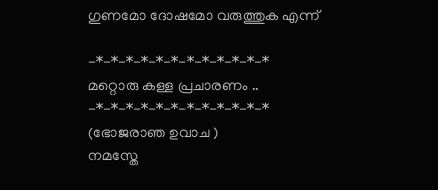ഗുണമോ ദോഷമോ വരുത്തുക എന്ന്

-*-*-*-*-*-*-*-*-*-*-*-*
മറ്റൊരു കള്ള പ്രചാരണം ..
-*-*-*-*-*-*-*-*-*-*-*-*
(ഭോജരാഞ ഉവാച )
നമസ്തേ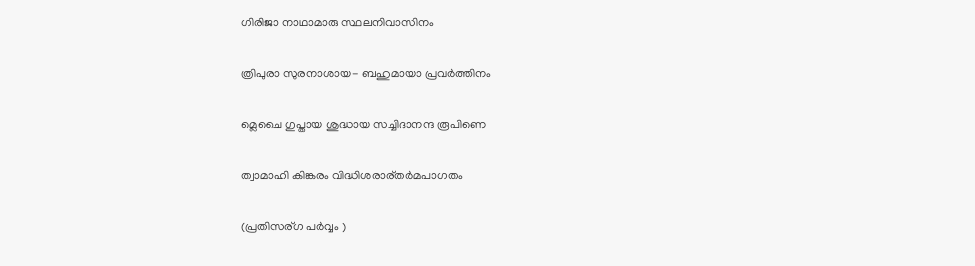ഗിരിജാ നാഥാമാരു സ്ഥലനിവാസിനം

ത്രിപുരാ സുരനാശായ- ബഹുമായാ പ്രവര്‍ത്തിനം

മ്ലെചൈ ഗുപ്തായ ശുദ്ധായ സച്ചിദാനന്ദ രൂപിണെ

ത്വാമാഹി കിങ്കരം വിദ്ധിശരാര്തര്‍മപാഗതം

(പ്രതിസര്ഗ പര്‍വ്വം )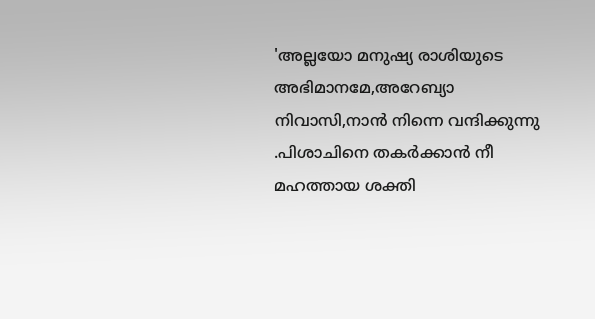'അല്ലയോ മനുഷ്യ രാശിയുടെ അഭിമാനമേ,അറേബ്യാ നിവാസി,നാന്‍ നിന്നെ വന്ദിക്കുന്നു .പിശാചിനെ തകര്‍ക്കാന്‍ നീ മഹത്തായ ശക്തി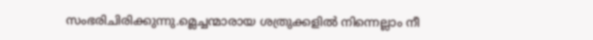സംഭരിചിരിക്കുന്നു.മ്ലെച്ചന്മാരായ ശത്രുക്കളില്‍ നിന്നെല്ലാം നീ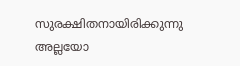സുരക്ഷിതനായിരിക്കുന്നു അല്ലയോ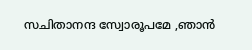സചിതാനന്ദ സ്വോരൂപമേ ,ഞാന്‍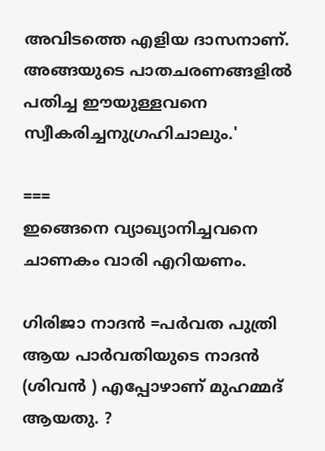അവിടത്തെ എളിയ ദാസനാണ്. അങ്ങയുടെ പാതചരണങ്ങളില്‍ പതിച്ച ഈയുള്ളവനെ സ്വീകരിച്ചനുഗ്രഹിചാലും.'

===
ഇങ്ങെനെ വ്യാഖ്യാനിച്ചവനെ ചാണകം വാരി എറിയണം.

ഗിരിജാ നാദന്‍ =പര്‍വത പുത്രി ആയ പാര്‍വതിയുടെ നാദന്‍ (ശിവന്‍ ) എപ്പോഴാണ് മുഹമ്മദ്‌ ആയതു. ?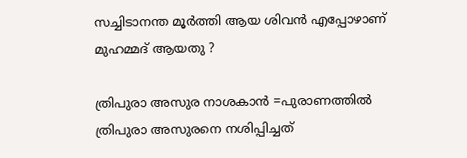സച്ചിടാനന്ത മൂര്‍ത്തി ആയ ശിവന്‍ എപ്പോഴാണ് മുഹമ്മദ്‌ ആയതു ?

ത്രിപുരാ അസുര നാശകാന്‍ =പുരാണത്തില്‍ ത്രിപുരാ അസുരനെ നശിപ്പിച്ചത്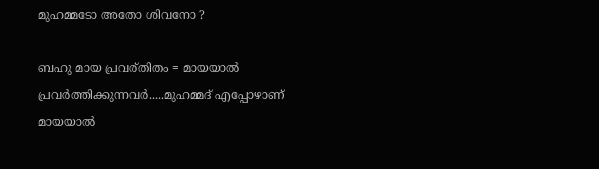മുഹമ്മടോ അതോ ശിവനോ ?

ബഹു മായ പ്രവര്തിതം = മായയാല്‍ പ്രവര്‍ത്തിക്കുന്നവര്‍.....മുഹമ്മദ്‌ എപ്പോഴാണ് മായയാല്‍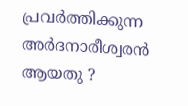പ്രവര്‍ത്തിക്കുന്ന അര്‍ദനാരീശ്വരന്‍ ആയതു ?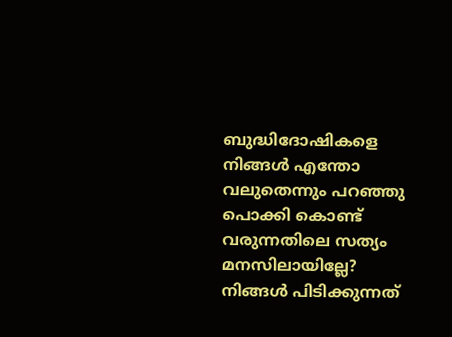ബുദ്ധിദോഷികളെ നിങ്ങള്‍ എന്തോ വലുതെന്നും പറഞ്ഞു പൊക്കി കൊണ്ട് വരുന്നതിലെ സത്യം മനസിലായില്ലേ? നിങ്ങള്‍ പിടിക്കുന്നത്‌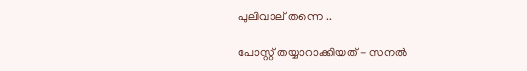പുലിവാല് തന്നെ ..

പോസ്റ്റ്‌ തയ്യാറാക്കിയത് - സനല്‍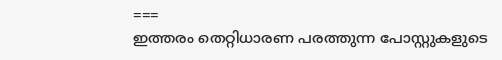===
ഇത്തരം തെറ്റിധാരണ പരത്തുന്ന പോസ്റ്റുകളുടെ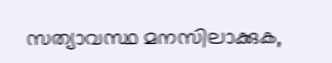സത്യാവസ്ഥ മനസിലാക്കുക,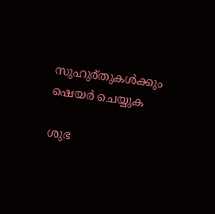സുഹുര്തുകള്‍ക്കും ഷെയര്‍ ചെയ്യുക

ശുഭ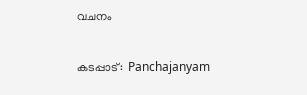വചനം

കടപ്പാട്:  Panchajanyam